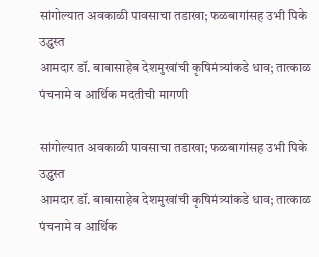सांगोल्यात अवकाळी पावसाचा तडाखा; फळबागांसह उभी पिके उद्ध्वस्त
आमदार डॉ. बाबासाहेब देशमुखांची कृषिमंत्र्यांकडे धाव; तात्काळ पंचनामे व आर्थिक मदतीची मागणी

सांगोल्यात अवकाळी पावसाचा तडाखा; फळबागांसह उभी पिके उद्ध्वस्त
आमदार डॉ. बाबासाहेब देशमुखांची कृषिमंत्र्यांकडे धाव; तात्काळ पंचनामे व आर्थिक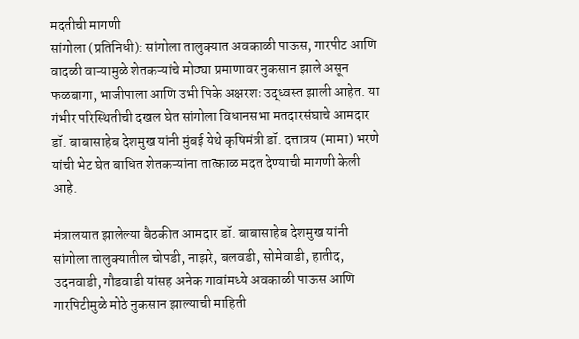मदतीची मागणी
सांगोला (प्रतिनिधी): सांगोला तालुक्यात अवकाळी पाऊस, गारपीट आणि वादळी वाऱ्यामुळे शेतकऱ्यांचे मोठ्या प्रमाणावर नुकसान झाले असून फळबागा, भाजीपाला आणि उभी पिके अक्षरशः उद्ध्वस्त झाली आहेत. या गंभीर परिस्थितीची दखल घेत सांगोला विधानसभा मतदारसंघाचे आमदार डॉ. बाबासाहेब देशमुख यांनी मुंबई येथे कृषिमंत्री डॉ. दत्तात्रय (मामा) भरणे यांची भेट घेत बाधित शेतकऱ्यांना तात्काळ मदत देण्याची मागणी केली आहे.

मंत्रालयात झालेल्या बैठकीत आमदार डॉ. बाबासाहेब देशमुख यांनी सांगोला तालुक्यातील चोपडी, नाझरे, बलवडी, सोमेवाडी, हातीद, उदनवाडी, गौडवाडी यांसह अनेक गावांमध्ये अवकाळी पाऊस आणि गारपिटीमुळे मोठे नुकसान झाल्याची माहिती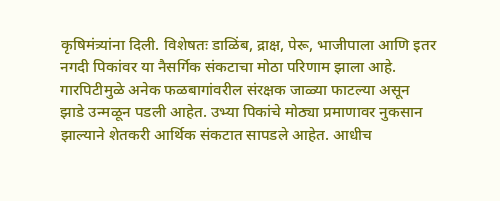कृषिमंत्र्यांना दिली. विशेषतः डाळिंब, द्राक्ष, पेरू, भाजीपाला आणि इतर नगदी पिकांवर या नैसर्गिक संकटाचा मोठा परिणाम झाला आहे. गारपिटीमुळे अनेक फळबागांवरील संरक्षक जाळ्या फाटल्या असून झाडे उन्मळून पडली आहेत. उभ्या पिकांचे मोठ्या प्रमाणावर नुकसान झाल्याने शेतकरी आर्थिक संकटात सापडले आहेत. आधीच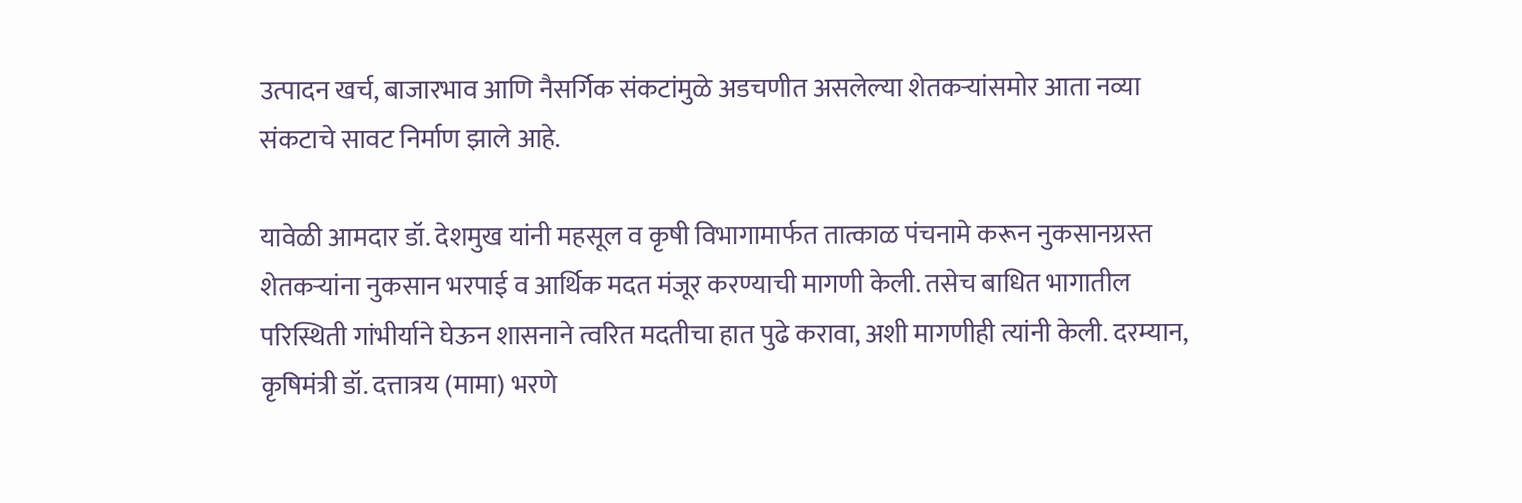उत्पादन खर्च, बाजारभाव आणि नैसर्गिक संकटांमुळे अडचणीत असलेल्या शेतकऱ्यांसमोर आता नव्या संकटाचे सावट निर्माण झाले आहे.

यावेळी आमदार डॉ. देशमुख यांनी महसूल व कृषी विभागामार्फत तात्काळ पंचनामे करून नुकसानग्रस्त शेतकऱ्यांना नुकसान भरपाई व आर्थिक मदत मंजूर करण्याची मागणी केली. तसेच बाधित भागातील परिस्थिती गांभीर्याने घेऊन शासनाने त्वरित मदतीचा हात पुढे करावा, अशी मागणीही त्यांनी केली. दरम्यान, कृषिमंत्री डॉ. दत्तात्रय (मामा) भरणे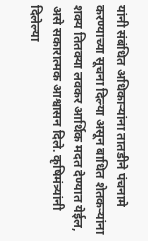यांनी संबंधित अधिकाऱ्यांना तातडीने पंचनामे करण्याच्या सूचना दिल्या असून बाधित शेतकऱ्यांना शक्य तितक्या लवकर आर्थिक मदत देण्यात येईल, असे सकारात्मक आश्वासन दिले. कृषिमंत्र्यांनी दिलेल्या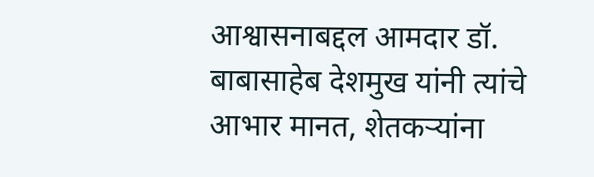आश्वासनाबद्दल आमदार डॉ. बाबासाहेब देशमुख यांनी त्यांचे आभार मानत, शेतकऱ्यांना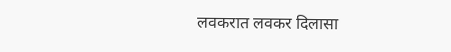लवकरात लवकर दिलासा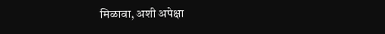मिळावा, अशी अपेक्षा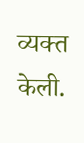व्यक्त केली.